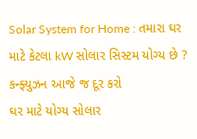Solar System for Home : તમારા ઘર માટે કેટલા kW સોલાર સિસ્ટમ યોગ્ય છે ? કન્ફ્યુઝન આજે જ દૂર કરો
ઘર માટે યોગ્ય સોલાર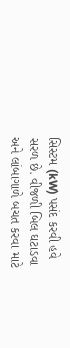સિસ્ટમ (kW) પસંદ કરવી હવે સરળ છે. વીજળી બિલ ઘટાડવા અને લાંબાગાળે બચત કરવા માટે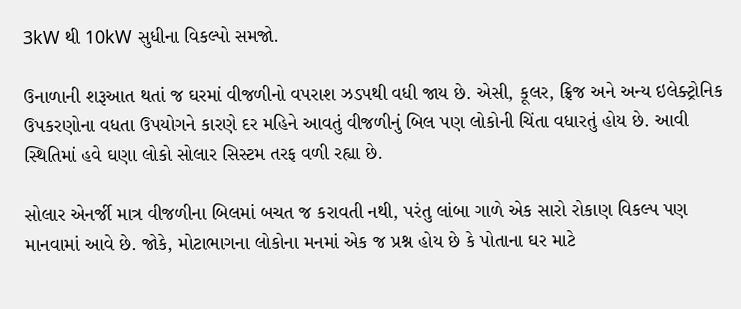3kW થી 10kW સુધીના વિકલ્પો સમજો.

ઉનાળાની શરૂઆત થતાં જ ઘરમાં વીજળીનો વપરાશ ઝડપથી વધી જાય છે. એસી, કૂલર, ફ્રિજ અને અન્ય ઇલેક્ટ્રોનિક ઉપકરણોના વધતા ઉપયોગને કારણે દર મહિને આવતું વીજળીનું બિલ પણ લોકોની ચિંતા વધારતું હોય છે. આવી સ્થિતિમાં હવે ઘણા લોકો સોલાર સિસ્ટમ તરફ વળી રહ્યા છે.

સોલાર એનર્જી માત્ર વીજળીના બિલમાં બચત જ કરાવતી નથી, પરંતુ લાંબા ગાળે એક સારો રોકાણ વિકલ્પ પણ માનવામાં આવે છે. જોકે, મોટાભાગના લોકોના મનમાં એક જ પ્રશ્ન હોય છે કે પોતાના ઘર માટે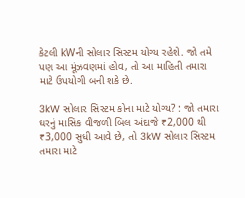કેટલી kWની સોલાર સિસ્ટમ યોગ્ય રહેશે. જો તમે પણ આ મૂંઝવણમાં હોવ, તો આ માહિતી તમારા માટે ઉપયોગી બની શકે છે.

3kW સોલાર સિસ્ટમ કોના માટે યોગ્ય? : જો તમારા ઘરનું માસિક વીજળી બિલ અંદાજે ₹2,000 થી ₹3,000 સુધી આવે છે, તો 3kW સોલાર સિસ્ટમ તમારા માટે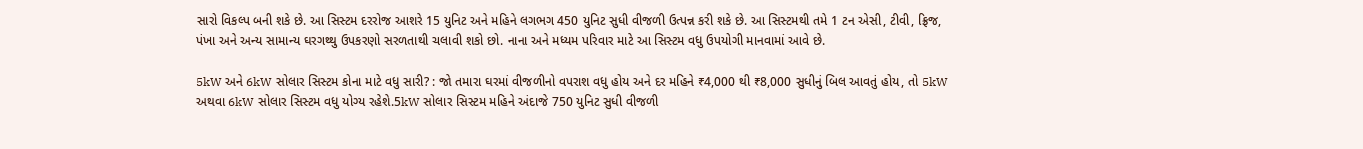સારો વિકલ્પ બની શકે છે. આ સિસ્ટમ દરરોજ આશરે 15 યુનિટ અને મહિને લગભગ 450 યુનિટ સુધી વીજળી ઉત્પન્ન કરી શકે છે. આ સિસ્ટમથી તમે 1 ટન એસી, ટીવી, ફ્રિજ, પંખા અને અન્ય સામાન્ય ઘરગથ્થુ ઉપકરણો સરળતાથી ચલાવી શકો છો. નાના અને મધ્યમ પરિવાર માટે આ સિસ્ટમ વધુ ઉપયોગી માનવામાં આવે છે.

5kW અને 6kW સોલાર સિસ્ટમ કોના માટે વધુ સારી? : જો તમારા ઘરમાં વીજળીનો વપરાશ વધુ હોય અને દર મહિને ₹4,000 થી ₹8,000 સુધીનું બિલ આવતું હોય, તો 5kW અથવા 6kW સોલાર સિસ્ટમ વધુ યોગ્ય રહેશે.5kW સોલાર સિસ્ટમ મહિને અંદાજે 750 યુનિટ સુધી વીજળી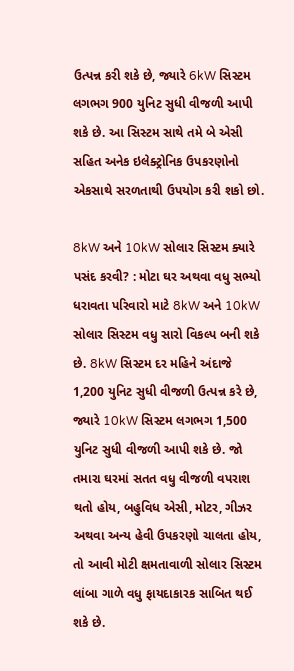ઉત્પન્ન કરી શકે છે, જ્યારે 6kW સિસ્ટમ લગભગ 900 યુનિટ સુધી વીજળી આપી શકે છે. આ સિસ્ટમ સાથે તમે બે એસી સહિત અનેક ઇલેક્ટ્રોનિક ઉપકરણોનો એકસાથે સરળતાથી ઉપયોગ કરી શકો છો.

8kW અને 10kW સોલાર સિસ્ટમ ક્યારે પસંદ કરવી? : મોટા ઘર અથવા વધુ સભ્યો ધરાવતા પરિવારો માટે 8kW અને 10kW સોલાર સિસ્ટમ વધુ સારો વિકલ્પ બની શકે છે. 8kW સિસ્ટમ દર મહિને અંદાજે 1,200 યુનિટ સુધી વીજળી ઉત્પન્ન કરે છે, જ્યારે 10kW સિસ્ટમ લગભગ 1,500 યુનિટ સુધી વીજળી આપી શકે છે. જો તમારા ઘરમાં સતત વધુ વીજળી વપરાશ થતો હોય, બહુવિધ એસી, મોટર, ગીઝર અથવા અન્ય હેવી ઉપકરણો ચાલતા હોય, તો આવી મોટી ક્ષમતાવાળી સોલાર સિસ્ટમ લાંબા ગાળે વધુ ફાયદાકારક સાબિત થઈ શકે છે.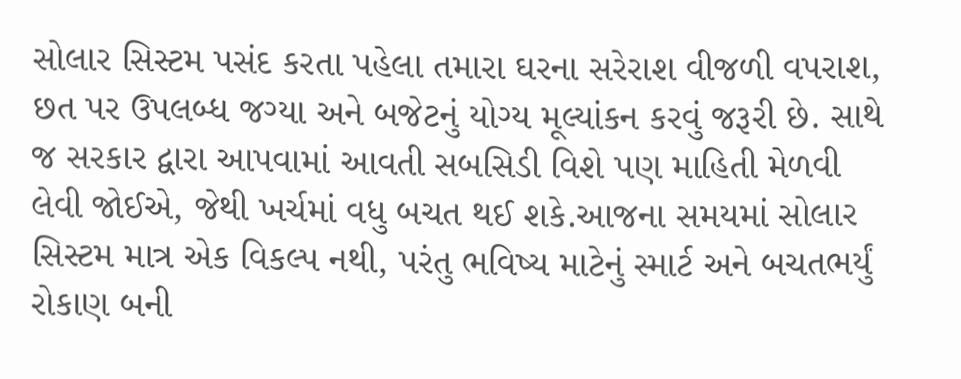સોલાર સિસ્ટમ પસંદ કરતા પહેલા તમારા ઘરના સરેરાશ વીજળી વપરાશ, છત પર ઉપલબ્ધ જગ્યા અને બજેટનું યોગ્ય મૂલ્યાંકન કરવું જરૂરી છે. સાથે જ સરકાર દ્વારા આપવામાં આવતી સબસિડી વિશે પણ માહિતી મેળવી લેવી જોઈએ, જેથી ખર્ચમાં વધુ બચત થઈ શકે.આજના સમયમાં સોલાર સિસ્ટમ માત્ર એક વિકલ્પ નથી, પરંતુ ભવિષ્ય માટેનું સ્માર્ટ અને બચતભર્યું રોકાણ બની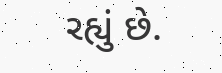રહ્યું છે.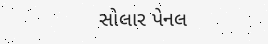સોલાર પેનલ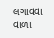લગાવવા વાળા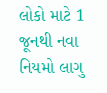લોકો માટે 1 જૂનથી નવા નિયમો લાગુ